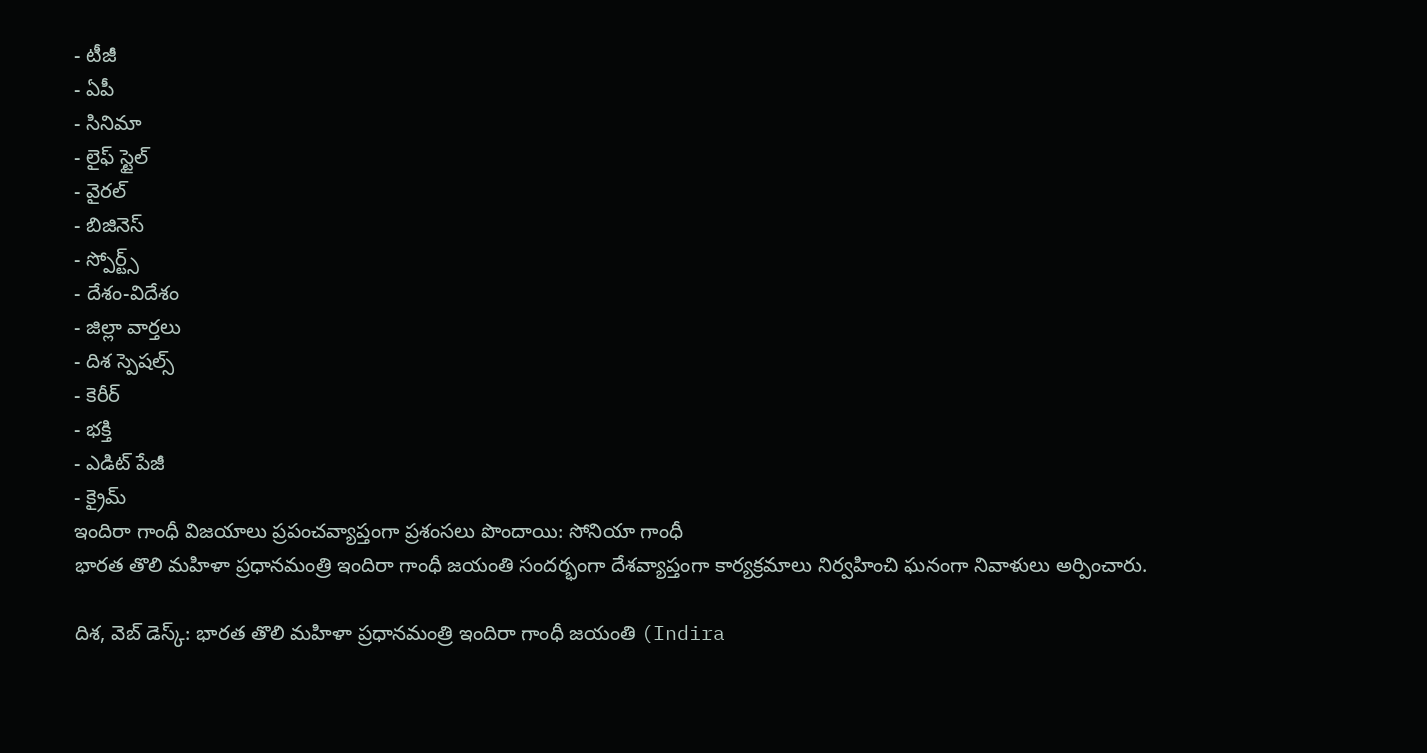- టీజీ
- ఏపీ
- సినిమా
- లైఫ్ స్టైల్
- వైరల్
- బిజినెస్
- స్పోర్ట్స్
- దేశం-విదేశం
- జిల్లా వార్తలు
- దిశ స్పెషల్స్
- కెరీర్
- భక్తి
- ఎడిట్ పేజీ
- క్రైమ్
ఇందిరా గాంధీ విజయాలు ప్రపంచవ్యాప్తంగా ప్రశంసలు పొందాయి: సోనియా గాంధీ
భారత తొలి మహిళా ప్రధానమంత్రి ఇందిరా గాంధీ జయంతి సందర్భంగా దేశవ్యాప్తంగా కార్యక్రమాలు నిర్వహించి ఘనంగా నివాళులు అర్పించారు.

దిశ, వెబ్ డెస్క్: భారత తొలి మహిళా ప్రధానమంత్రి ఇందిరా గాంధీ జయంతి (Indira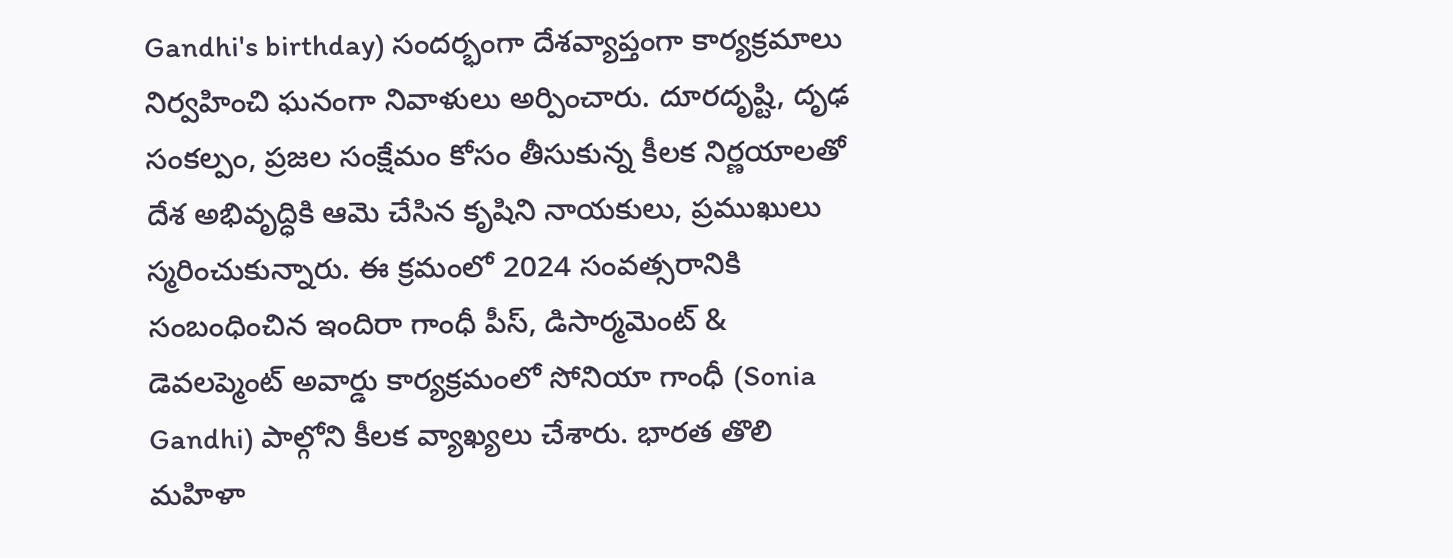Gandhi's birthday) సందర్భంగా దేశవ్యాప్తంగా కార్యక్రమాలు నిర్వహించి ఘనంగా నివాళులు అర్పించారు. దూరదృష్టి, దృఢ సంకల్పం, ప్రజల సంక్షేమం కోసం తీసుకున్న కీలక నిర్ణయాలతో దేశ అభివృద్ధికి ఆమె చేసిన కృషిని నాయకులు, ప్రముఖులు స్మరించుకున్నారు. ఈ క్రమంలో 2024 సంవత్సరానికి సంబంధించిన ఇందిరా గాంధీ పీస్, డిసార్మమెంట్ & డెవలప్మెంట్ అవార్డు కార్యక్రమంలో సోనియా గాంధీ (Sonia Gandhi) పాల్గోని కీలక వ్యాఖ్యలు చేశారు. భారత తొలి మహిళా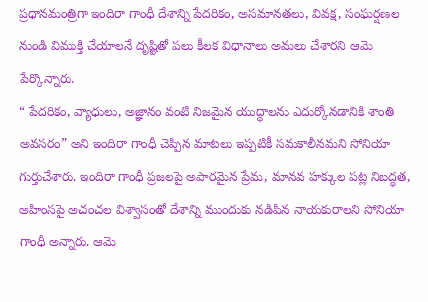ప్రధానమంత్రిగా ఇందిరా గాంధీ దేశాన్ని పేదరికం, అసమానతలు, వివక్ష, సంఘర్షణల నుండి విముక్తి చేయాలనే దృష్టితో పలు కీలక విధానాలు అమలు చేశారని ఆమె పేర్కొన్నారు.
“ పేదరికం, వ్యాధులు, అజ్ఞానం వంటి నిజమైన యుద్ధాలను ఎదుర్కోనడానికి శాంతి అవసరం” అని ఇందిరా గాంధీ చెప్పిన మాటలు ఇప్పటికీ సమకాలీనమని సోనియా గుర్తుచేశారు. ఇందిరా గాంధీ ప్రజలపై అపారమైన ప్రేమ, మానవ హక్కుల పట్ల నిబద్ధత, అహింసపై అచంచల విశ్వాసంతో దేశాన్ని ముందుకు నడిపిన నాయకురాలని సోనియా గాంధీ అన్నారు. ఆమె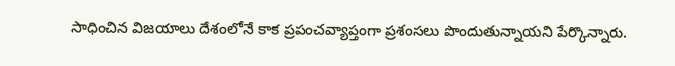సాధించిన విజయాలు దేశంలోనే కాక ప్రపంచవ్యాప్తంగా ప్రశంసలు పొందుతున్నాయని పేర్కొన్నారు.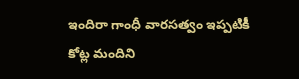ఇందిరా గాంధీ వారసత్వం ఇప్పటికీ కోట్ల మందిని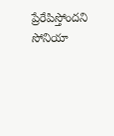ప్రేరేపిస్తోందని సోనియా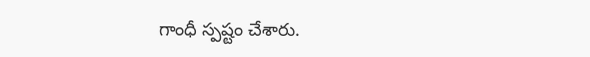గాంధీ స్పష్టం చేశారు.